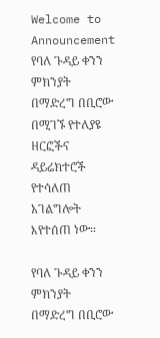Welcome to
Announcement የባለ ጉዳይ ቀንን ምክንያት በማድረግ በቢሮው በሚገኙ የተለያዩ ዘርፎችና ዳይሬክተሮች የተሳለጠ አገልግሎት እየተሰጠ ነው።

የባለ ጉዳይ ቀንን ምክንያት በማድረግ በቢሮው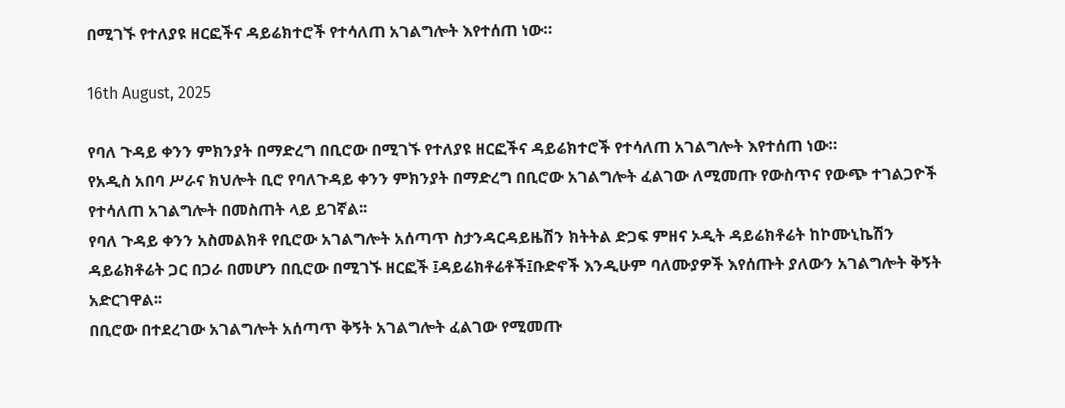በሚገኙ የተለያዩ ዘርፎችና ዳይሬክተሮች የተሳለጠ አገልግሎት እየተሰጠ ነው።

16th August, 2025

የባለ ጉዳይ ቀንን ምክንያት በማድረግ በቢሮው በሚገኙ የተለያዩ ዘርፎችና ዳይሬክተሮች የተሳለጠ አገልግሎት እየተሰጠ ነው።
የአዲስ አበባ ሥራና ክህሎት ቢሮ የባለጉዳይ ቀንን ምክንያት በማድረግ በቢሮው አገልግሎት ፈልገው ለሚመጡ የውስጥና የውጭ ተገልጋዮች የተሳለጠ አገልግሎት በመስጠት ላይ ይገኛል፡፡
የባለ ጉዳይ ቀንን አስመልክቶ የቢሮው አገልግሎት አሰጣጥ ስታንዳርዳይዜሽን ክትትል ድጋፍ ምዘና ኦዲት ዳይሬክቶሬት ከኮሙኒኬሽን ዳይሬክቶሬት ጋር በጋራ በመሆን በቢሮው በሚገኙ ዘርፎች ፤ዳይሬክቶሬቶች፤ቡድኖች እንዲሁም ባለሙያዎች እየሰጡት ያለውን አገልግሎት ቅኝት አድርገዋል፡፡
በቢሮው በተደረገው አገልግሎት አሰጣጥ ቅኝት አገልግሎት ፈልገው የሚመጡ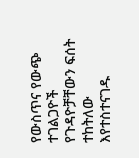የውስጥና የውጭ ተገልጋዮች የጉዳዮቻቸውን ፍሰት ተከትለው እየተስተናገዱ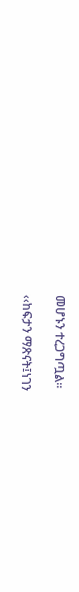መሆኑን ተረጋግጧል፡፡

‹‹ከፍታን ማጽናት፤ነገን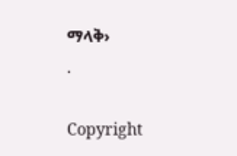ማላቅ›
.

Copyright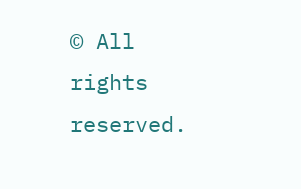© All rights reserved.